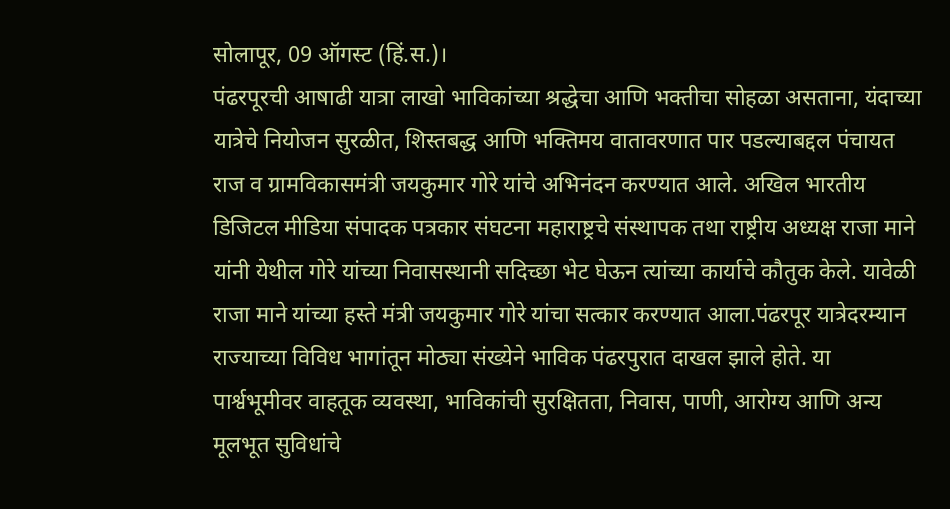सोलापूर, 09 ऑगस्ट (हिं.स.)।
पंढरपूरची आषाढी यात्रा लाखो भाविकांच्या श्रद्धेचा आणि भक्तीचा सोहळा असताना, यंदाच्या यात्रेचे नियोजन सुरळीत, शिस्तबद्ध आणि भक्तिमय वातावरणात पार पडल्याबद्दल पंचायत राज व ग्रामविकासमंत्री जयकुमार गोरे यांचे अभिनंदन करण्यात आले. अखिल भारतीय डिजिटल मीडिया संपादक पत्रकार संघटना महाराष्ट्रचे संस्थापक तथा राष्ट्रीय अध्यक्ष राजा माने यांनी येथील गोरे यांच्या निवासस्थानी सदिच्छा भेट घेऊन त्यांच्या कार्याचे कौतुक केले. यावेळी राजा माने यांच्या हस्ते मंत्री जयकुमार गोरे यांचा सत्कार करण्यात आला.पंढरपूर यात्रेदरम्यान राज्याच्या विविध भागांतून मोठ्या संख्येने भाविक पंढरपुरात दाखल झाले होते. या पार्श्वभूमीवर वाहतूक व्यवस्था, भाविकांची सुरक्षितता, निवास, पाणी, आरोग्य आणि अन्य मूलभूत सुविधांचे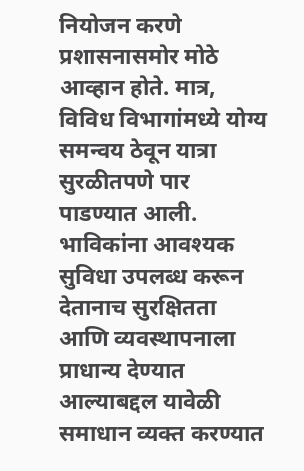नियोजन करणे प्रशासनासमोर मोठे आव्हान होते. मात्र, विविध विभागांमध्ये योग्य समन्वय ठेवून यात्रा सुरळीतपणे पार पाडण्यात आली. भाविकांना आवश्यक सुविधा उपलब्ध करून देतानाच सुरक्षितता आणि व्यवस्थापनाला प्राधान्य देण्यात आल्याबद्दल यावेळी समाधान व्यक्त करण्यात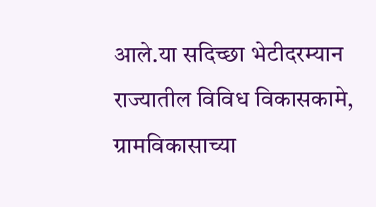आले.या सदिच्छा भेटीदरम्यान राज्यातील विविध विकासकामे, ग्रामविकासाच्या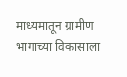माध्यमातून ग्रामीण भागाच्या विकासाला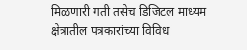मिळणारी गती तसेच डिजिटल माध्यम क्षेत्रातील पत्रकारांच्या विविध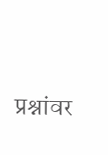प्रश्नांवर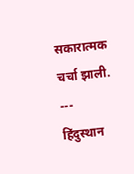सकारात्मक चर्चा झाली.
---
हिंदुस्थान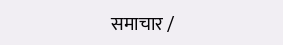समाचार /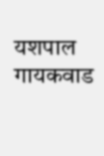यशपाल गायकवाड